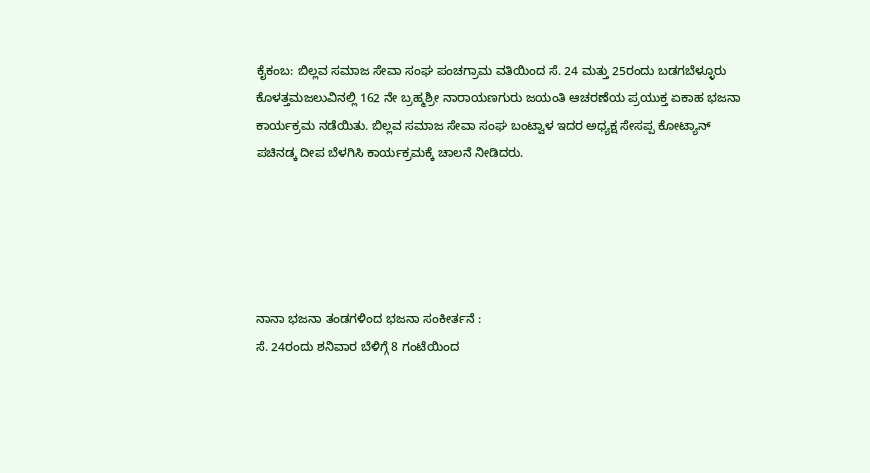ಕೈಕಂಬ: ಬಿಲ್ಲವ ಸಮಾಜ ಸೇವಾ ಸಂಘ ಪಂಚಗ್ರಾಮ ವತಿಯಿಂದ ಸೆ. 24 ಮತ್ತು 25ರಂದು ಬಡಗಬೆಳ್ಳೂರು ಕೊಳತ್ತಮಜಲುವಿನಲ್ಲಿ 162 ನೇ ಬ್ರಹ್ಮಶ್ರೀ ನಾರಾಯಣಗುರು ಜಯಂತಿ ಆಚರಣೆಯ ಪ್ರಯುಕ್ತ ಏಕಾಹ ಭಜನಾ ಕಾರ್ಯಕ್ರಮ ನಡೆಯಿತು. ಬಿಲ್ಲವ ಸಮಾಜ ಸೇವಾ ಸಂಘ ಬಂಟ್ವಾಳ ಇದರ ಅಧ್ಯಕ್ಷ ಸೇಸಪ್ಪ ಕೋಟ್ಯಾನ್ ಪಚಿನಡ್ಕ ದೀಪ ಬೆಳಗಿಸಿ ಕಾರ್ಯಕ್ರಮಕ್ಕೆ ಚಾಲನೆ ನೀಡಿದರು.





ನಾನಾ ಭಜನಾ ತಂಡಗಳಿಂದ ಭಜನಾ ಸಂಕೀರ್ತನೆ :
ಸೆ. 24ರಂದು ಶನಿವಾರ ಬೆಳಿಗ್ಗೆ 8 ಗಂಟೆಯಿಂದ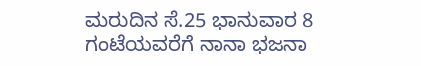ಮರುದಿನ ಸೆ.25 ಭಾನುವಾರ 8 ಗಂಟೆಯವರೆಗೆ ನಾನಾ ಭಜನಾ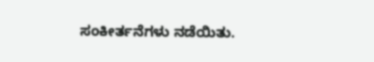ಸಂಕೀರ್ತನೆಗಳು ನಡೆಯಿತು.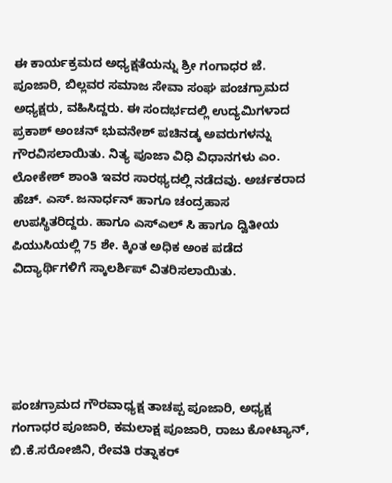ಈ ಕಾರ್ಯಕ್ರಮದ ಅಧ್ಯಕ್ಷತೆಯನ್ನು ಶ್ರೀ ಗಂಗಾಧರ ಜೆ. ಪೂಜಾರಿ, ಬಿಲ್ಲವರ ಸಮಾಜ ಸೇವಾ ಸಂಘ ಪಂಚಗ್ರಾಮದ ಅಧ್ಯಕ್ಷರು, ವಹಿಸಿದ್ದರು. ಈ ಸಂದರ್ಭದಲ್ಲಿ ಉದ್ಯಮಿಗಳಾದ ಪ್ರಕಾಶ್ ಅಂಚನ್ ಭುವನೇಶ್ ಪಚಿನಡ್ಕ ಅವರುಗಳನ್ನು ಗೌರವಿಸಲಾಯಿತು. ನಿತ್ಯ ಪೂಜಾ ವಿಧಿ ವಿಧಾನಗಳು ಎಂ. ಲೋಕೇಶ್ ಶಾಂತಿ ಇವರ ಸಾರಥ್ಯದಲ್ಲಿ ನಡೆದವು. ಅರ್ಚಕರಾದ ಹೆಚ್. ಎಸ್. ಜನಾರ್ಧನ್ ಹಾಗೂ ಚಂದ್ರಹಾಸ ಉಪಸ್ಥಿತರಿದ್ದರು. ಹಾಗೂ ಎಸ್ಎಲ್ ಸಿ ಹಾಗೂ ದ್ವಿತೀಯ ಪಿಯುಸಿಯಲ್ಲಿ 75 ಶೇ. ಕ್ಕಿಂತ ಅಧಿಕ ಅಂಕ ಪಡೆದ ವಿದ್ಯಾರ್ಥಿಗಳಿಗೆ ಸ್ಕಾಲರ್ಶಿಪ್ ವಿತರಿಸಲಾಯಿತು.





ಪಂಚಗ್ರಾಮದ ಗೌರವಾಧ್ಯಕ್ಷ ತಾಚಪ್ಪ ಪೂಜಾರಿ, ಅಧ್ಯಕ್ಷ ಗಂಗಾಧರ ಪೂಜಾರಿ, ಕಮಲಾಕ್ಷ ಪೂಜಾರಿ, ರಾಜು ಕೋಟ್ಯಾನ್, ಬಿ.ಕೆ.ಸರೋಜಿನಿ, ರೇವತಿ ರತ್ನಾಕರ್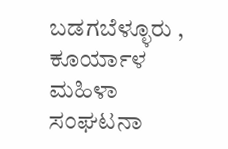ಬಡಗಬೆಳ್ಳೂರು , ಕೂರ್ಯಾಳ ಮಹಿಳಾ ಸಂಘಟನಾ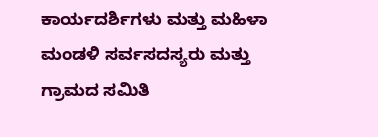ಕಾರ್ಯದರ್ಶಿಗಳು ಮತ್ತು ಮಹಿಳಾ ಮಂಡಳಿ ಸರ್ವಸದಸ್ಯರು ಮತ್ತು ಗ್ರಾಮದ ಸಮಿತಿ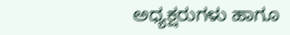ಅಧ್ಯಕ್ಷರುಗಳು ಹಾಗೂ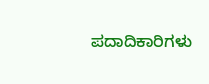ಪದಾದಿಕಾರಿಗಳು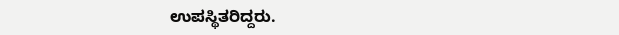ಉಪಸ್ಥಿತರಿದ್ದರು.